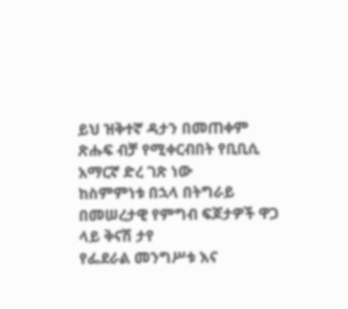ይህ ዝቅተኛ ዳታን በመጠቀም ጽሑፍ ብቻ የሚቀርብበት የቢቢሲ አማርኛ ድረ ገጽ ነው
ከስምምነቱ በኋላ በትግራይ በመሠረታዊ የምግብ ፍጆታዎች ዋጋ ላይ ቅናሽ ታየ
የፌደራል መንግሥቱ እና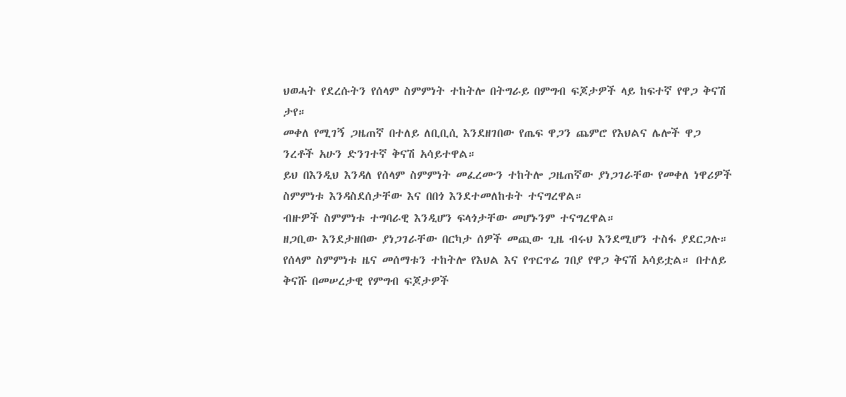ህወሓት የደረሱትን የሰላም ስምምነት ተከትሎ በትግራይ በምግብ ፍጆታዎች ላይ ከፍተኛ የዋጋ ቅናሽ ታየ።
መቀለ የሚገኝ ጋዜጠኛ በተለይ ለቢቢሲ እንደዘገበው የጤፍ ዋጋን ጨምሮ የእህልና ሌሎች ዋጋ ንረቶች አሁን ድንገተኛ ቅናሽ አሳይተዋል።
ይህ በእንዲህ እንዳለ የሰላም ስምምነት መፈረሙን ተከትሎ ጋዜጠኛው ያነጋገራቸው የመቀለ ነዋሪዎች ስምምነቱ እንዳስደሰታቸው እና በበጎ እንደተመለከቱት ተናግረዋል።
ብዙዎች ስምምነቱ ተግባራዊ እንዲሆን ፍላጎታቸው መሆኑንም ተናግረዋል።
ዘጋቢው እንደታዘበው ያነጋገራቸው በርካታ ሰዎች መጪው ጊዜ ብሩህ እንደሚሆን ተስፋ ያደርጋሉ።
የሰላም ስምምነቱ ዜና መሰማቱን ተከትሎ የእህል እና የጥርጥሬ ገበያ የዋጋ ቅናሽ አሳይቷል። በተለይ ቅናሹ በመሠረታዊ የምግብ ፍጆታዎች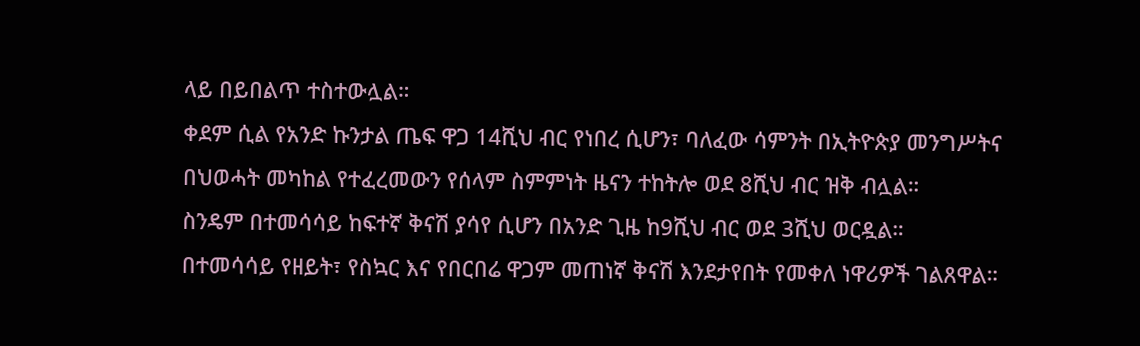ላይ በይበልጥ ተስተውሏል።
ቀደም ሲል የአንድ ኩንታል ጤፍ ዋጋ 14ሺህ ብር የነበረ ሲሆን፣ ባለፈው ሳምንት በኢትዮጵያ መንግሥትና በህወሓት መካከል የተፈረመውን የሰላም ስምምነት ዜናን ተከትሎ ወደ 8ሺህ ብር ዝቅ ብሏል።
ስንዴም በተመሳሳይ ከፍተኛ ቅናሽ ያሳየ ሲሆን በአንድ ጊዜ ከ9ሺህ ብር ወደ 3ሺህ ወርዷል።
በተመሳሳይ የዘይት፣ የስኳር እና የበርበሬ ዋጋም መጠነኛ ቅናሽ እንደታየበት የመቀለ ነዋሪዎች ገልጸዋል።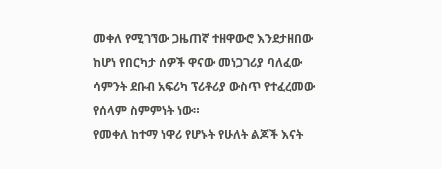መቀለ የሚገኘው ጋዜጠኛ ተዘዋውሮ እንደታዘበው ከሆነ የበርካታ ሰዎች ዋናው መነጋገሪያ ባለፈው ሳምንት ደቡብ አፍሪካ ፕሪቶሪያ ውስጥ የተፈረመው የሰላም ስምምነት ነው።
የመቀለ ከተማ ነዋሪ የሆኑት የሁለት ልጆች እናት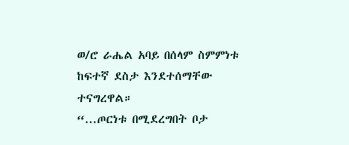ወ/ሮ ራሔል አባይ በሰላም ስምምነቱ ከፍተኛ ደስታ እንደተሰማቸው ተናግረዋል።
“...ጦርነቱ በሚደረግበት ቦታ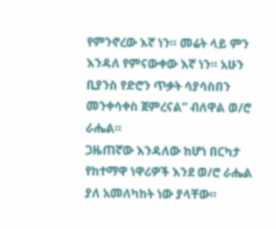የምንኖረው እኛ ነን። መሬት ላይ ምን እንዳለ የምናውቀው እኛ ነን። አሁን ቢያንስ የድሮን ጥቃት ሳያሳስበን መንቀሳቀስ ጀምረናል” ብለዋል ወ/ሮ ራሔል።
ጋዜጠኛው እንዳለው ከሆነ በርካታ የከተማዋ ነዋሪዎች እንደ ወ/ሮ ራሔል ያለ አመለካከት ነው ያላቸው።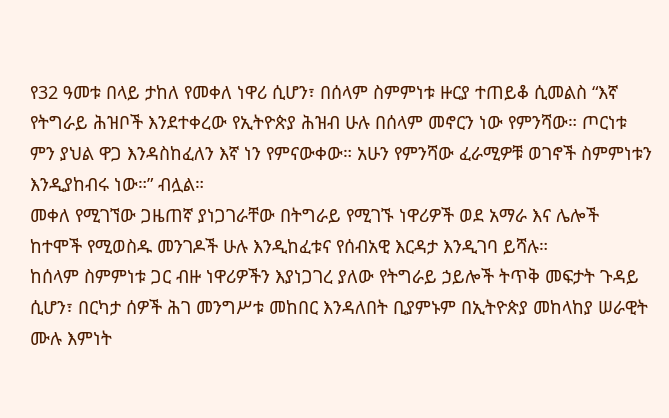የ32 ዓመቱ በላይ ታከለ የመቀለ ነዋሪ ሲሆን፣ በሰላም ስምምነቱ ዙርያ ተጠይቆ ሲመልስ “እኛ የትግራይ ሕዝቦች እንደተቀረው የኢትዮጵያ ሕዝብ ሁሉ በሰላም መኖርን ነው የምንሻው። ጦርነቱ ምን ያህል ዋጋ እንዳስከፈለን እኛ ነን የምናውቀው። አሁን የምንሻው ፈራሚዎቹ ወገኖች ስምምነቱን እንዲያከብሩ ነው።” ብሏል።
መቀለ የሚገኘው ጋዜጠኛ ያነጋገራቸው በትግራይ የሚገኙ ነዋሪዎች ወደ አማራ እና ሌሎች ከተሞች የሚወስዱ መንገዶች ሁሉ እንዲከፈቱና የሰብአዊ እርዳታ እንዲገባ ይሻሉ።
ከሰላም ስምምነቱ ጋር ብዙ ነዋሪዎችን እያነጋገረ ያለው የትግራይ ኃይሎች ትጥቅ መፍታት ጉዳይ ሲሆን፣ በርካታ ሰዎች ሕገ መንግሥቱ መከበር እንዳለበት ቢያምኑም በኢትዮጵያ መከላከያ ሠራዊት ሙሉ እምነት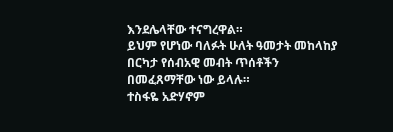እንደሌላቸው ተናግረዋል።
ይህም የሆነው ባለፉት ሁለት ዓመታት መከላከያ በርካታ የሰብአዊ መብት ጥሰቶችን በመፈጸማቸው ነው ይላሉ።
ተስፋዬ አድሃኖም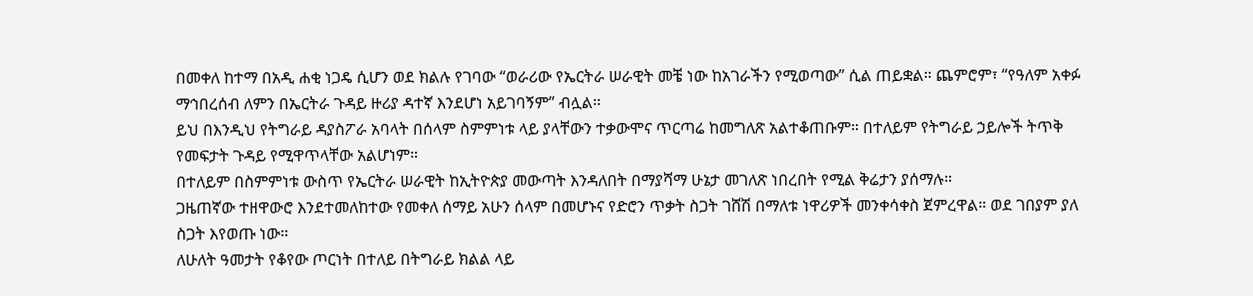በመቀለ ከተማ በአዲ ሐቂ ነጋዴ ሲሆን ወደ ክልሉ የገባው “ወራሪው የኤርትራ ሠራዊት መቼ ነው ከአገራችን የሚወጣው” ሲል ጠይቋል። ጨምሮም፣ “የዓለም አቀፉ ማኅበረሰብ ለምን በኤርትራ ጉዳይ ዙሪያ ዳተኛ እንደሆነ አይገባኝም” ብሏል።
ይህ በእንዲህ የትግራይ ዳያስፖራ አባላት በሰላም ስምምነቱ ላይ ያላቸውን ተቃውሞና ጥርጣሬ ከመግለጽ አልተቆጠቡም። በተለይም የትግራይ ኃይሎች ትጥቅ የመፍታት ጉዳይ የሚዋጥላቸው አልሆነም።
በተለይም በስምምነቱ ውስጥ የኤርትራ ሠራዊት ከኢትዮጵያ መውጣት እንዳለበት በማያሻማ ሁኔታ መገለጽ ነበረበት የሚል ቅሬታን ያሰማሉ።
ጋዜጠኛው ተዘዋውሮ እንደተመለከተው የመቀለ ሰማይ አሁን ሰላም በመሆኑና የድሮን ጥቃት ስጋት ገሸሽ በማለቱ ነዋሪዎች መንቀሳቀስ ጀምረዋል። ወደ ገበያም ያለ ስጋት እየወጡ ነው።
ለሁለት ዓመታት የቆየው ጦርነት በተለይ በትግራይ ክልል ላይ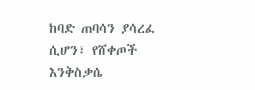ከባድ ጠባሳን ያሳረፈ ሲሆን፣ የሸቀጦች እንቅስቃሴ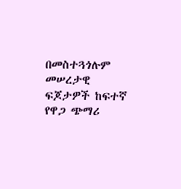በመስተጓጎሉም መሠረታዊ ፍጆታዎች ከፍተኛ የዋጋ ጭማሪ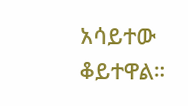አሳይተው ቆይተዋል።